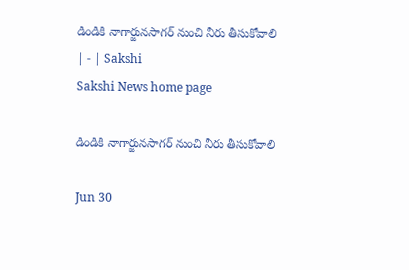డిండికి నాగార్జునసాగర్‌ నుంచి నీరు తీసుకోవాలి | - | Sakshi
Sakshi News home page

డిండికి నాగార్జునసాగర్‌ నుంచి నీరు తీసుకోవాలి

Jun 30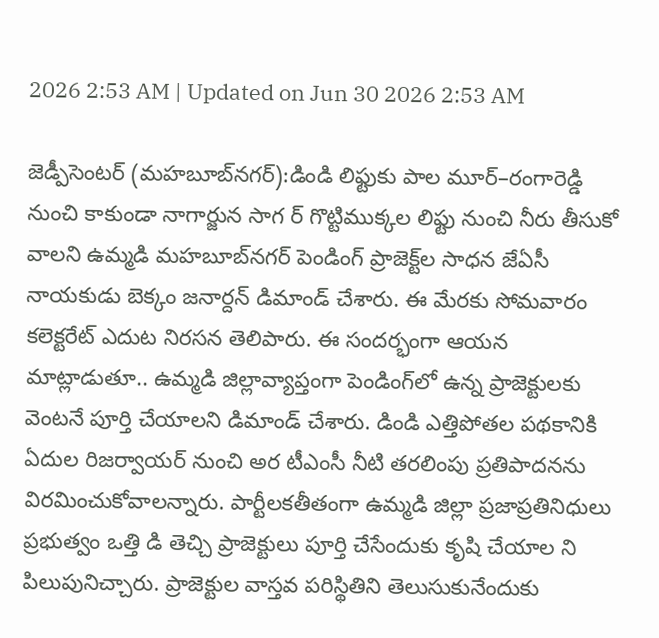2026 2:53 AM | Updated on Jun 30 2026 2:53 AM

జెడ్పీసెంటర్‌ (మహబూబ్‌నగర్‌):డిండి లిఫ్టుకు పాల మూర్‌–రంగారెడ్డి నుంచి కాకుండా నాగార్జున సాగ ర్‌ గొట్టిముక్కల లిఫ్టు నుంచి నీరు తీసుకో వాలని ఉమ్మడి మహబూబ్‌నగర్‌ పెండింగ్‌ ప్రాజెక్ట్‌ల సాధన జేఏసీ నాయకుడు బెక్కం జనార్దన్‌ డిమాండ్‌ చేశారు. ఈ మేరకు సోమవారం కలెక్టరేట్‌ ఎదుట నిరసన తెలిపారు. ఈ సందర్భంగా ఆయన మాట్లాడుతూ.. ఉమ్మడి జిల్లావ్యాప్తంగా పెండింగ్‌లో ఉన్న ప్రాజెక్టులకు వెంటనే పూర్తి చేయాలని డిమాండ్‌ చేశారు. డిండి ఎత్తిపోతల పథకానికి ఏదుల రిజర్వాయర్‌ నుంచి అర టీఎంసీ నీటి తరలింపు ప్రతిపాదనను విరమించుకోవాలన్నారు. పార్టీలకతీతంగా ఉమ్మడి జిల్లా ప్రజాప్రతినిధులు ప్రభుత్వం ఒత్తి డి తెచ్చి ప్రాజెక్టులు పూర్తి చేసేందుకు కృషి చేయాల ని పిలుపునిచ్చారు. ప్రాజెక్టుల వాస్తవ పరిస్థితిని తెలుసుకునేందుకు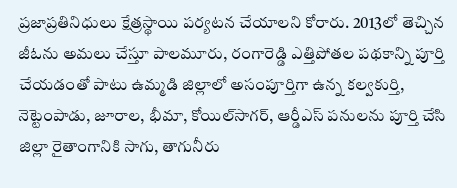ప్రజాప్రతినిధులు క్షేత్రస్థాయి పర్యటన చేయాలని కోరారు. 2013లో తెచ్చిన జీఓను అమలు చేస్తూ పాలమూరు, రంగారెడ్డి ఎత్తిపోతల పథకాన్ని పూర్తి చేయడంతో పాటు ఉమ్మడి జిల్లాలో అసంపూర్తిగా ఉన్న కల్వకుర్తి, నెట్టెంపాడు, జూరాల, భీమా, కోయిల్‌సాగర్‌, ఆర్డీఎస్‌ పనులను పూర్తి చేసి జిల్లా రైతాంగానికి సాగు, తాగునీరు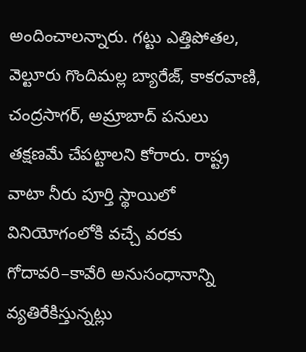అందించాలన్నారు. గట్టు ఎత్తిపోతల, వెల్టూరు గొందిమల్ల బ్యారేజ్‌, కాకరవాణి, చంద్రసాగర్‌, అమ్రాబాద్‌ పనులు తక్షణమే చేపట్టాలని కోరారు. రాష్ట్ర వాటా నీరు పూర్తి స్థాయిలో వినియోగంలోకి వచ్చే వరకు గోదావరి–కావేరి అనుసంధానాన్ని వ్యతిరేకిస్తున్నట్లు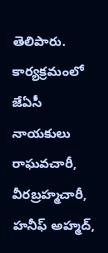తెలిపారు. కార్యక్రమంలో జేఏసీ నాయకులు రాఘవచారీ, వీరబ్రహ్మచారీ, హనీఫ్‌ అహ్మద్‌,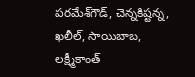పరమేశ్‌గౌడ్‌, చెన్నకిష్టన్న, ఖలీల్‌, సాయిబాబ, లక్ష్మీకాంత్‌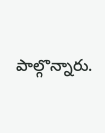పాల్గొన్నారు.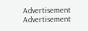Advertisement
Advertisement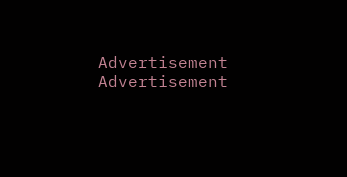Advertisement
Advertisement